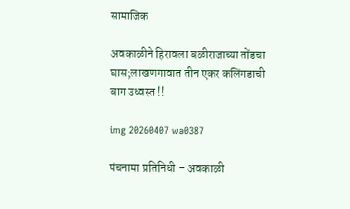सामाजिक

अवकाळीने हिरावला बळीराजाच्या तोंडचा घास;लाखणगावात तीन एकर कलिंगडाची बाग उध्वस्त !!

img 20260407 wa0387

पंचनामा प्रतिनिधी – अवकाळी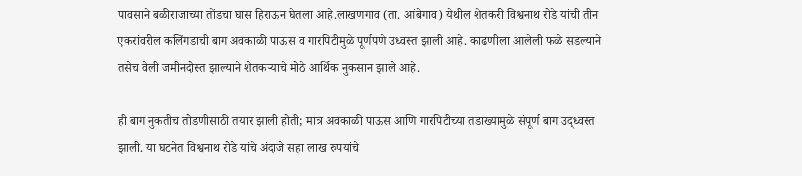पावसाने बळीराजाच्या तोंडचा घास हिराऊन घेतला आहे.लाखणगाव (ता. आंबेगाव) येथील शेतकरी विश्वनाथ रोडे यांची तीन एकरांवरील कलिंगडाची बाग अवकाळी पाऊस व गारपिटीमुळे पूर्णपणे उध्वस्त झाली आहे. काढणीला आलेली फळे सडल्याने तसेच वेली जमीनदोस्त झाल्याने शेतकऱ्याचे मोठे आर्थिक नुकसान झाले आहे.

ही बाग नुकतीच तोडणीसाठी तयार झाली होती; मात्र अवकाळी पाऊस आणि गारपिटीच्या तडाख्यामुळे संपूर्ण बाग उद्ध्वस्त झाली. या घटनेत विश्वनाथ रोडे यांचे अंदाजे सहा लाख रुपयांचे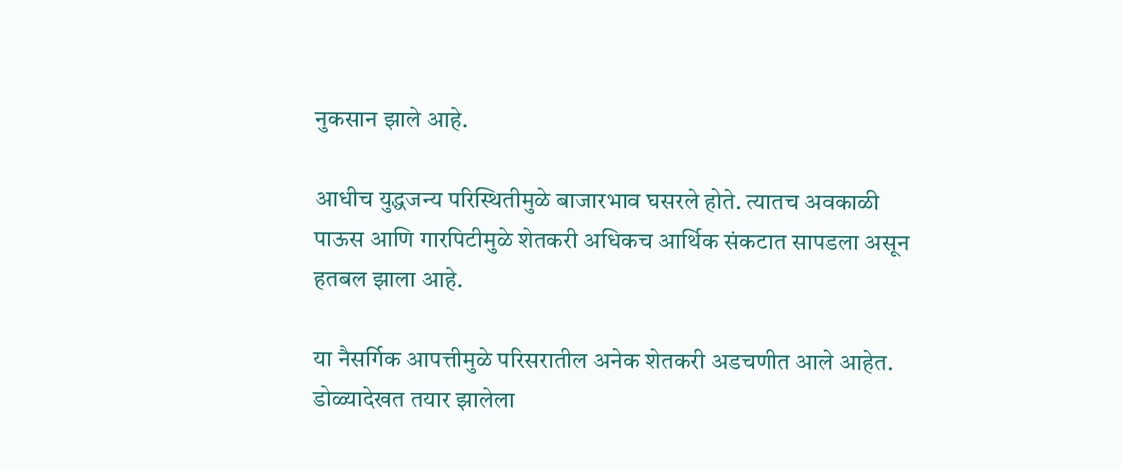नुकसान झाले आहे.

आधीच युद्धजन्य परिस्थितीमुळे बाजारभाव घसरले होते. त्यातच अवकाळी पाऊस आणि गारपिटीमुळे शेतकरी अधिकच आर्थिक संकटात सापडला असून हतबल झाला आहे.

या नैसर्गिक आपत्तीमुळे परिसरातील अनेक शेतकरी अडचणीत आले आहेत. डोळ्यादेखत तयार झालेला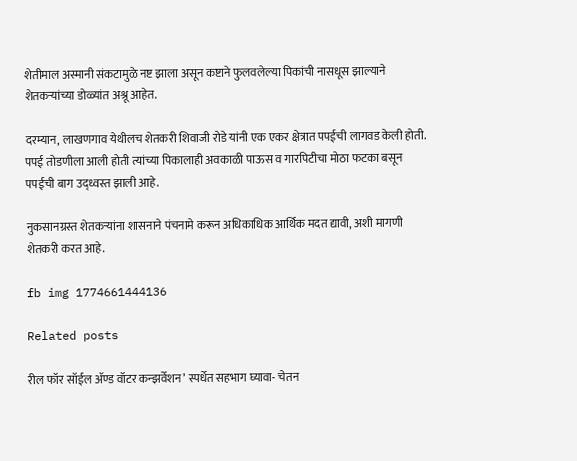शेतीमाल अस्मानी संकटामुळे नष्ट झाला असून कष्टाने फुलवलेल्या पिकांची नासधूस झाल्याने शेतकऱ्यांच्या डोळ्यांत अश्रू आहेत.

दरम्यान, लाखणगाव येथीलच शेतकरी शिवाजी रोडे यांनी एक एकर क्षेत्रात पपईची लागवड केली होती. पपई तोडणीला आली होती त्यांच्या पिकालाही अवकाळी पाऊस व गारपिटीचा मोठा फटका बसून पपईची बाग उद्ध्वस्त झाली आहे.

नुकसानग्रस्त शेतकऱ्यांना शासनाने पंचनामे करून अधिकाधिक आर्थिक मदत द्यावी, अशी मागणी शेतकरी करत आहे.

fb img 1774661444136

Related posts

रील फॉर सॉईल ॲण्ड वॉटर कन्झर्वेशन’ स्पर्धेत सहभाग घ्यावा- चेतन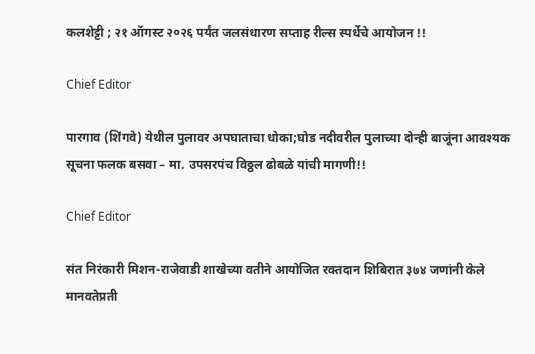कलशेट्टी ; २१ ऑगस्ट २०२६ पर्यंत जलसंधारण सप्ताह रील्स स्पर्धेचे आयोजन !!

Chief Editor

पारगाव (शिंगवे) येथील पुलावर अपघाताचा धोका;घोड नदीवरील पुलाच्या दोन्ही बाजूंना आवश्यक सूचना फलक बसवा – मा. उपसरपंच विठ्ठल ढोबळे यांची मागणी!!

Chief Editor

संत निरंकारी मिशन-राजेवाडी शाखेच्या वतीने आयोजित रक्तदान शिबिरात ३७४ जणांनी केले मानवतेप्रती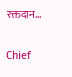रक्तदान…

Chief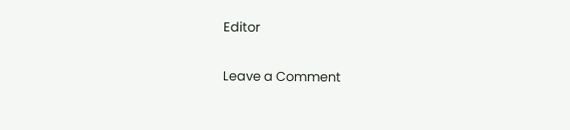Editor

Leave a Comment